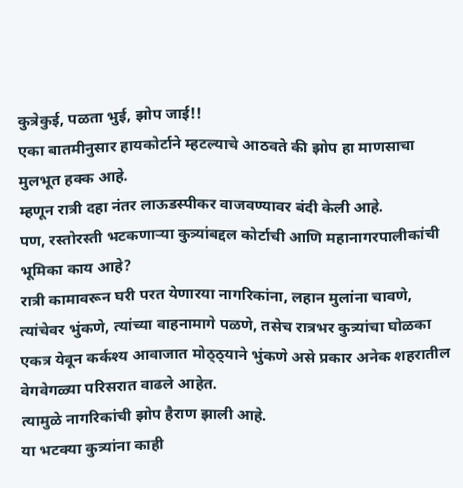कुत्रेकुई, पळता भुई, झोप जाई!!
एका बातमीनुसार हायकोर्टाने म्हटल्याचे आठवते की झोप हा माणसाचा मुलभूत हक्क आहे.
म्हणून रात्री दहा नंतर लाऊडस्पीकर वाजवण्यावर बंदी केली आहे.
पण, रस्तोरस्ती भटकणाऱ्या कुत्र्यांबद्दल कोर्टाची आणि महानागरपालीकांची भूमिका काय आहे?
रात्री कामावरून घरी परत येणारया नागरिकांना, लहान मुलांना चावणे, त्यांचेवर भुंकणे, त्यांच्या वाहनामागे पळणे, तसेच रात्रभर कुत्र्यांचा घोळका एकत्र येवून कर्कश्य आवाजात मोठ्ठ्याने भुंकणे असे प्रकार अनेक शहरातील वेगवेगळ्या परिसरात वाढले आहेत.
त्यामुळे नागरिकांची झोप हैराण झाली आहे.
या भटक्या कुत्र्यांना काही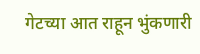गेटच्या आत राहून भुंकणारी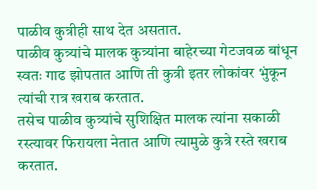पाळीव कुत्रीही साथ देत असतात.
पाळीव कुत्र्यांचे मालक कुत्र्यांना बाहेरच्या गेटजवळ बांधून स्वतः गाढ झोपतात आणि ती कुत्री इतर लोकांवर भुंकून त्यांची रात्र खराब करतात.
तसेच पाळीव कुत्र्यांचे सुशिक्षित मालक त्यांना सकाळी रस्त्यावर फिरायला नेतात आणि त्यामुळे कुत्रे रस्ते खराब करतात.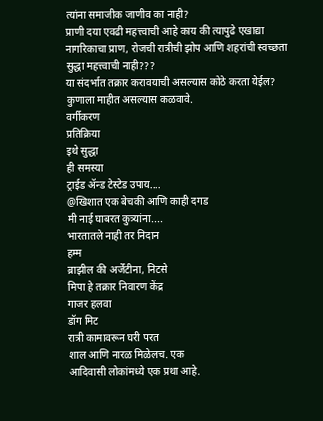त्यांना समाजीक जाणीव का नाही?
प्राणी दया एवढी महत्त्वाची आहे काय की त्यापुढे एखाद्या नागरिकाचा प्राण, रोजची रात्रीची झोप आणि शहरांची स्वच्छता सुद्धा महत्त्वाची नाही???
या संदर्भात तक्रार करावयाची असल्यास कोठे करता येईल?
कुणाला माहीत असल्यास कळवावे.
वर्गीकरण
प्रतिक्रिया
इथे सुद्धा
ही समस्या
ट्राईड ॲन्ड टेस्टेड उपाय....
@खिशात एक बेचकी आणि काही दगड
मी नाई घाबरत कुत्र्यांना....
भारतातले नाही तर निदान
हम्म
ब्राझील की अर्जेंटीना, निटसे
मिपा हे तक्रार निवारण केंद्र
गाजर हलवा
डॉग मिट
रात्री कामावरून घरी परत
शाल आणि नारळ मिळेलच. एक
आदिवासी लोकांमध्ये एक प्रथा आहे.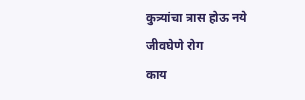कुत्र्यांचा त्रास होऊ नये
जीवघेणे रोग
काय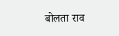बोलता राव